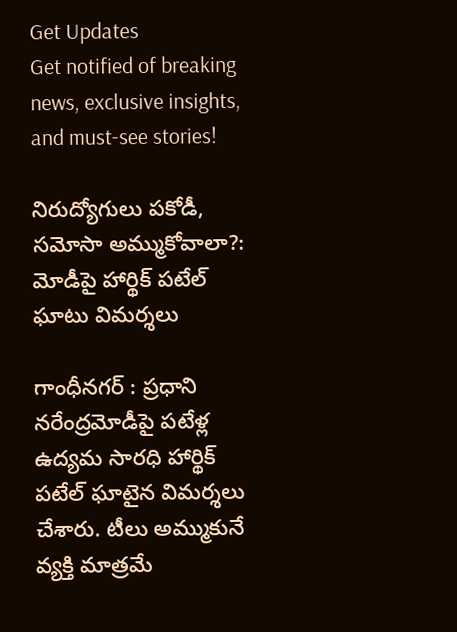Get Updates
Get notified of breaking news, exclusive insights, and must-see stories!

నిరుద్యోగులు పకోడీ, సమోసా అమ్ముకోవాలా?: మోడీపై హార్థిక్ పటేల్ ఘాటు విమర్శలు

గాంధీనగర్ : ప్రధాని నరేంద్రమోడీపై పటేళ్ల ఉద్యమ సారధి హార్థిక్‌ పటేల్‌ ఘాటైన విమర్శలు చేశారు. టీలు అమ్ముకునే వ్యక్తి మాత్రమే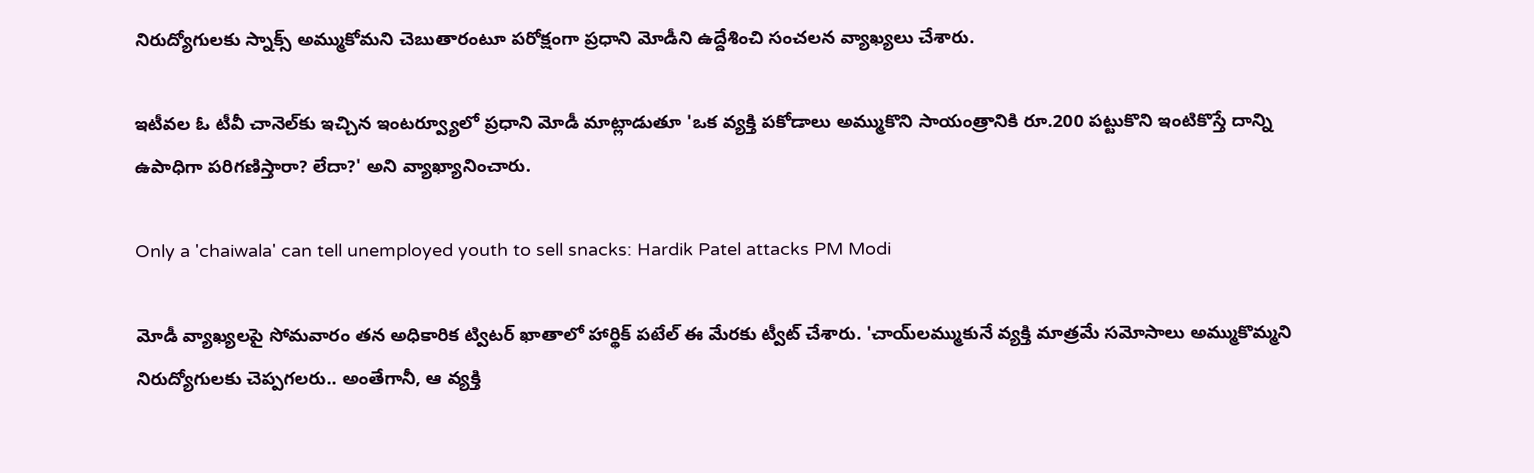నిరుద్యోగులకు స్నాక్స్‌ అమ్ముకోమని చెబుతారంటూ పరోక్షంగా ప్రధాని మోడీని ఉద్దేశించి సంచలన వ్యాఖ్యలు చేశారు.

ఇటీవల ఓ టీవీ చానెల్‌కు ఇచ్చిన ఇంటర్వ్యూలో ప్రధాని మోడీ మాట్లాడుతూ 'ఒక వ్యక్తి పకోడాలు అమ్ముకొని సాయంత్రానికి రూ.200 పట్టుకొని ఇంటికొస్తే దాన్ని ఉపాధిగా పరిగణిస్తారా? లేదా?' అని వ్యాఖ్యానించారు.

Only a 'chaiwala' can tell unemployed youth to sell snacks: Hardik Patel attacks PM Modi

మోడీ వ్యాఖ్యలపై సోమవారం తన అధికారిక ట్విటర్‌ ఖాతాలో హార్థిక్‌ పటేల్‌ ఈ మేరకు ట్వీట్‌ చేశారు. 'చాయ్‌లమ్ముకునే వ్యక్తి మాత్రమే సమోసాలు అమ్ముకొమ్మని నిరుద్యోగులకు చెప్పగలరు.. అంతేగానీ, ఆ వ్యక్తి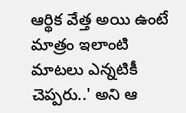ఆర్థిక వేత్త అయి ఉంటే మాత్రం ఇలాంటి మాటలు ఎన్నటికీ చెప్పరు..' అని ఆ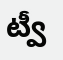ట్వీ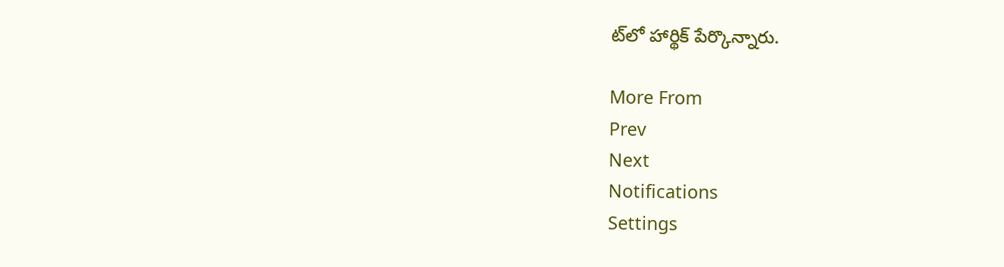ట్‌లో హార్థిక్‌ పేర్కొన్నారు.

More From
Prev
Next
Notifications
Settings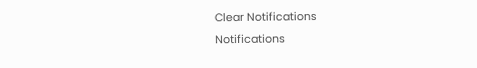Clear Notifications
Notifications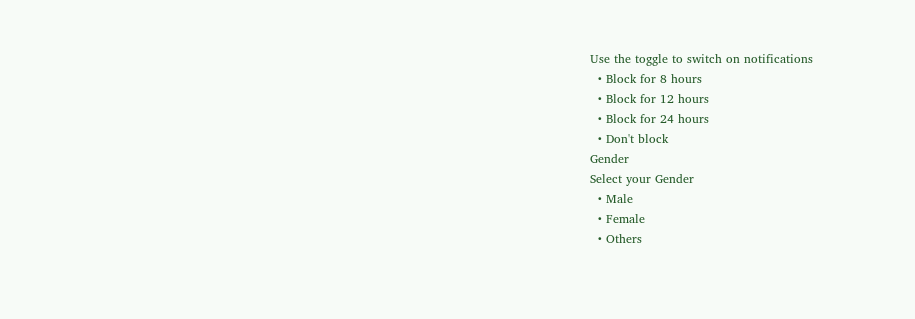Use the toggle to switch on notifications
  • Block for 8 hours
  • Block for 12 hours
  • Block for 24 hours
  • Don't block
Gender
Select your Gender
  • Male
  • Female
  • Others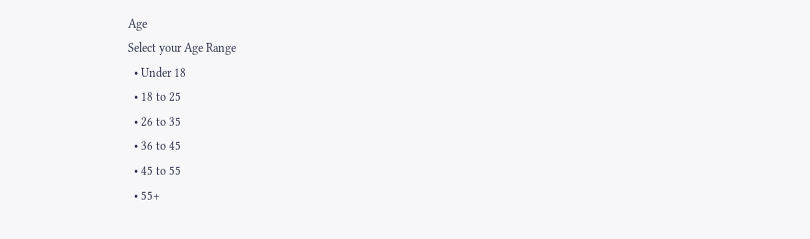Age
Select your Age Range
  • Under 18
  • 18 to 25
  • 26 to 35
  • 36 to 45
  • 45 to 55
  • 55+